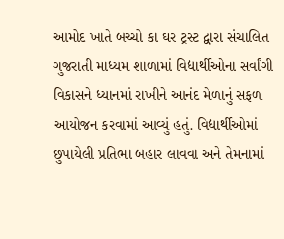આમોદ ખાતે બચ્ચો કા ઘર ટ્રસ્ટ દ્વારા સંચાલિત ગુજરાતી માધ્યમ શાળામાં વિદ્યાર્થીઓના સર્વાંગી વિકાસને ધ્યાનમાં રાખીને આનંદ મેળાનું સફળ આયોજન કરવામાં આવ્યું હતું. વિદ્યાર્થીઓમાં છુપાયેલી પ્રતિભા બહાર લાવવા અને તેમનામાં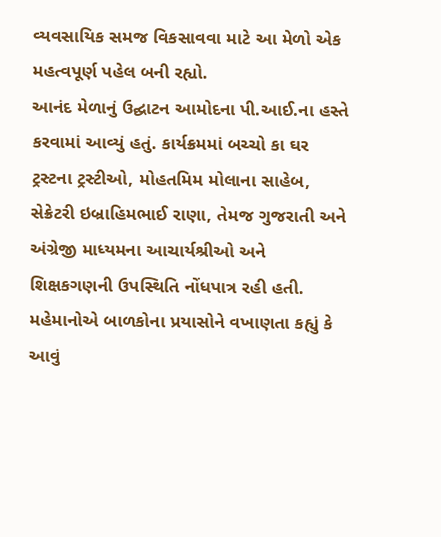વ્યવસાયિક સમજ વિકસાવવા માટે આ મેળો એક મહત્વપૂર્ણ પહેલ બની રહ્યો.
આનંદ મેળાનું ઉદ્ઘાટન આમોદના પી.આઈ.ના હસ્તે કરવામાં આવ્યું હતું. કાર્યક્રમમાં બચ્ચો કા ઘર ટ્રસ્ટના ટ્રસ્ટીઓ, મોહતમિમ મોલાના સાહેબ, સેક્રેટરી ઇબ્રાહિમભાઈ રાણા, તેમજ ગુજરાતી અને અંગ્રેજી માધ્યમના આચાર્યશ્રીઓ અને શિક્ષકગણની ઉપસ્થિતિ નોંધપાત્ર રહી હતી. મહેમાનોએ બાળકોના પ્રયાસોને વખાણતા કહ્યું કે આવું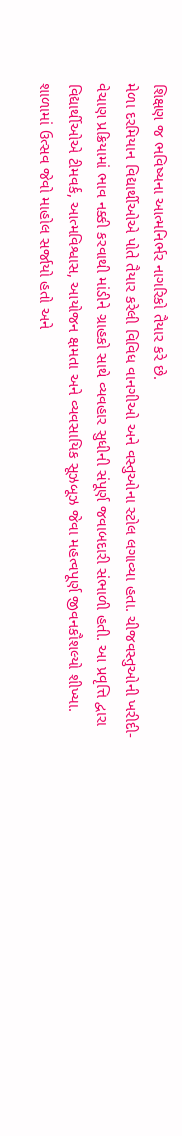શિક્ષણ જ ભવિષ્યના આત્મનિર્ભર નાગરિકો તૈયાર કરે છે.
મેળા દરમિયાન વિદ્યાર્થીઓએ પોતે તૈયાર કરેલી વિવિધ વાનગીઓ અને વસ્તુઓના સ્ટોલ લગાવ્યા હતા. ચીજવસ્તુઓની ખરીદી-વેચાણ પ્રક્રિયામાં ભાવ નક્કી કરવાથી માંડીને ગ્રાહકો સાથે વ્યવહાર સુધીની સંપૂર્ણ જવાબદારી સંભાળી હતી. આ પ્રવૃત્તિ દ્વારા વિદ્યાર્થીઓએ ટીમવર્ક, આત્મવિશ્વાસ, આયોજન ક્ષમતા અને વ્યવસાયિક સૂઝબૂઝ જેવા મહત્વપૂર્ણ જીવનકૌશલ્યો શીખ્યા.
શાળામાં ઉત્સવ જેવો માહોલ સર્જાયો હતો અને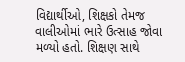વિદ્યાર્થીઓ, શિક્ષકો તેમજ વાલીઓમાં ભારે ઉત્સાહ જોવા મળ્યો હતો. શિક્ષણ સાથે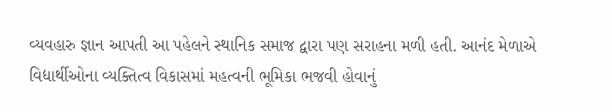વ્યવહારુ જ્ઞાન આપતી આ પહેલને સ્થાનિક સમાજ દ્વારા પણ સરાહના મળી હતી. આનંદ મેળાએ વિદ્યાર્થીઓના વ્યક્તિત્વ વિકાસમાં મહત્વની ભૂમિકા ભજવી હોવાનું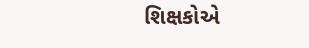શિક્ષકોએ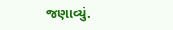જણાવ્યું.